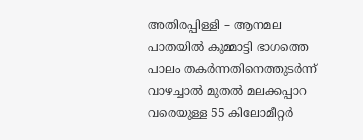അതിരപ്പിള്ളി – ആനമല പാതയിൽ കുമ്മാട്ടി ഭാഗത്തെ പാലം തകർന്നതിനെത്തുടർന്ന് വാഴച്ചാൽ മുതൽ മലക്കപ്പാറ വരെയുള്ള 55 കിലോമീറ്റർ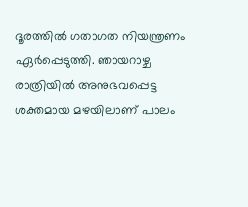ദൂരത്തിൽ ഗതാഗത നിയന്ത്രണം ഏർപ്പെടുത്തി. ഞായറാഴ്ച രാത്രിയിൽ അനുഭവപ്പെട്ട
ശക്തമായ മഴയിലാണ് പാലം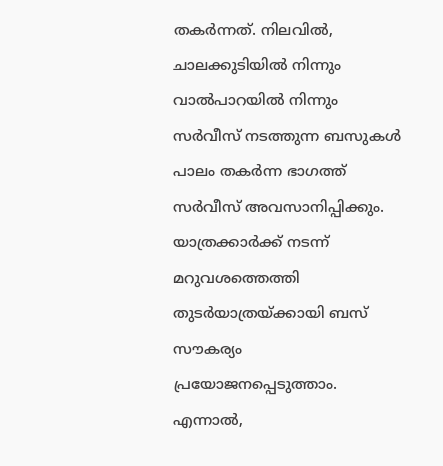തകർന്നത്. നിലവിൽ, ചാലക്കുടിയിൽ നിന്നും വാൽപാറയിൽ നിന്നും സർവീസ് നടത്തുന്ന ബസുകൾ പാലം തകർന്ന ഭാഗത്ത് സർവീസ് അവസാനിപ്പിക്കും.
യാത്രക്കാർക്ക് നടന്ന് മറുവശത്തെത്തി തുടർയാത്രയ്ക്കായി ബസ് സൗകര്യം പ്രയോജനപ്പെടുത്താം. എന്നാൽ,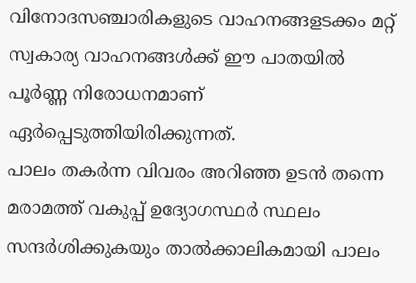വിനോദസഞ്ചാരികളുടെ വാഹനങ്ങളടക്കം മറ്റ് സ്വകാര്യ വാഹനങ്ങൾക്ക് ഈ പാതയിൽ പൂർണ്ണ നിരോധനമാണ് ഏർപ്പെടുത്തിയിരിക്കുന്നത്.
പാലം തകർന്ന വിവരം അറിഞ്ഞ ഉടൻ തന്നെ മരാമത്ത് വകുപ്പ് ഉദ്യോഗസ്ഥർ സ്ഥലം സന്ദർശിക്കുകയും താൽക്കാലികമായി പാലം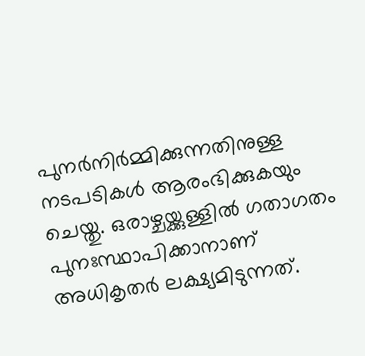പുനർനിർമ്മിക്കുന്നതിനുള്ള നടപടികൾ ആരംഭിക്കുകയും ചെയ്തു. ഒരാഴ്ചയ്ക്കുള്ളിൽ ഗതാഗതം പുനഃസ്ഥാപിക്കാനാണ് അധികൃതർ ലക്ഷ്യമിടുന്നത്.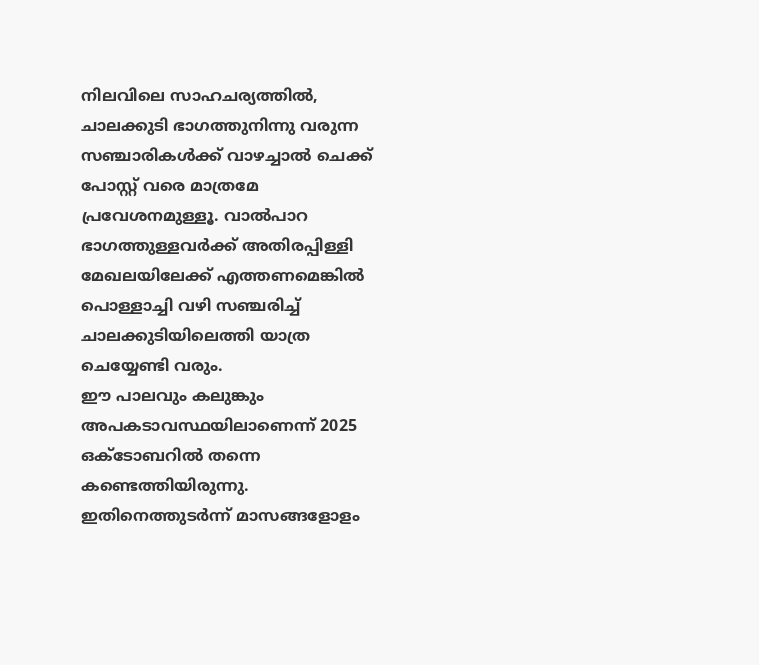നിലവിലെ സാഹചര്യത്തിൽ, ചാലക്കുടി ഭാഗത്തുനിന്നു വരുന്ന സഞ്ചാരികൾക്ക് വാഴച്ചാൽ ചെക്ക് പോസ്റ്റ് വരെ മാത്രമേ പ്രവേശനമുള്ളൂ. വാൽപാറ ഭാഗത്തുള്ളവർക്ക് അതിരപ്പിള്ളി മേഖലയിലേക്ക് എത്തണമെങ്കിൽ പൊള്ളാച്ചി വഴി സഞ്ചരിച്ച് ചാലക്കുടിയിലെത്തി യാത്ര ചെയ്യേണ്ടി വരും.
ഈ പാലവും കലുങ്കും അപകടാവസ്ഥയിലാണെന്ന് 2025 ഒക്ടോബറിൽ തന്നെ കണ്ടെത്തിയിരുന്നു. ഇതിനെത്തുടർന്ന് മാസങ്ങളോളം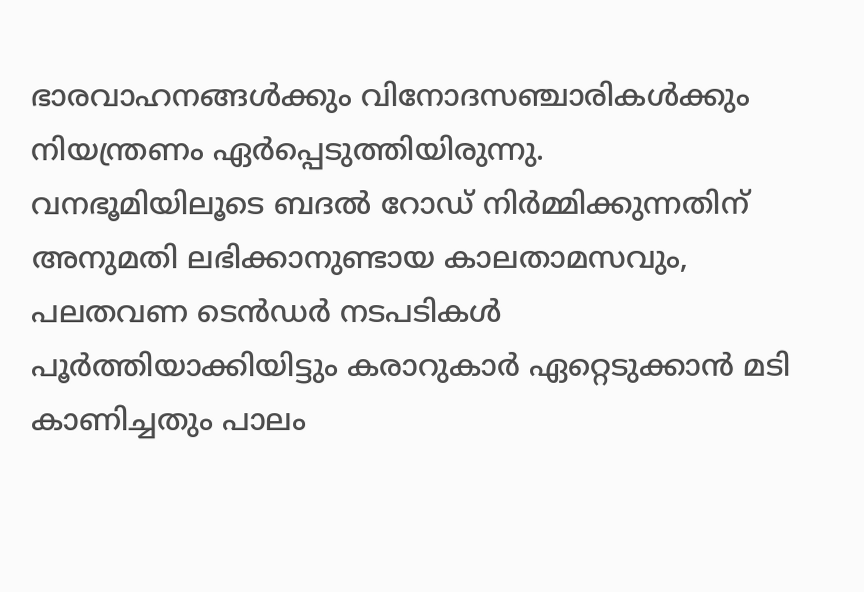ഭാരവാഹനങ്ങൾക്കും വിനോദസഞ്ചാരികൾക്കും നിയന്ത്രണം ഏർപ്പെടുത്തിയിരുന്നു.
വനഭൂമിയിലൂടെ ബദൽ റോഡ് നിർമ്മിക്കുന്നതിന് അനുമതി ലഭിക്കാനുണ്ടായ കാലതാമസവും, പലതവണ ടെൻഡർ നടപടികൾ പൂർത്തിയാക്കിയിട്ടും കരാറുകാർ ഏറ്റെടുക്കാൻ മടി കാണിച്ചതും പാലം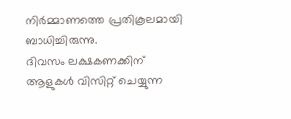നിർമ്മാണത്തെ പ്രതികൂലമായി ബാധിച്ചിരുന്നു.
ദിവസം ലക്ഷകണക്കിന് ആളുകൾ വിസിറ്റ് ചെയ്യുന്ന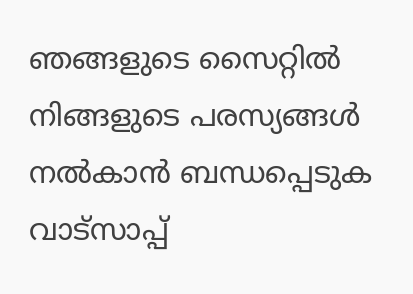ഞങ്ങളുടെ സൈറ്റിൽ നിങ്ങളുടെ പരസ്യങ്ങൾ നൽകാൻ ബന്ധപ്പെടുക വാട്സാപ്പ്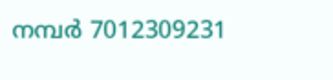നമ്പർ 7012309231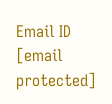Email ID [email protected]